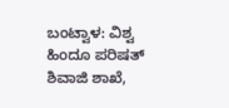ಬಂಟ್ವಾಳ: ವಿಶ್ವ ಹಿಂದೂ ಪರಿಷತ್ ಶಿವಾಜಿ ಶಾಖೆ,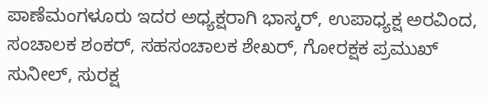ಪಾಣೆಮಂಗಳೂರು ಇದರ ಅಧ್ಯಕ್ಷರಾಗಿ ಭಾಸ್ಕರ್, ಉಪಾಧ್ಯಕ್ಷ ಅರವಿಂದ, ಸಂಚಾಲಕ ಶಂಕರ್, ಸಹಸಂಚಾಲಕ ಶೇಖರ್, ಗೋರಕ್ಷಕ ಪ್ರಮುಖ್ ಸುನೀಲ್, ಸುರಕ್ಷ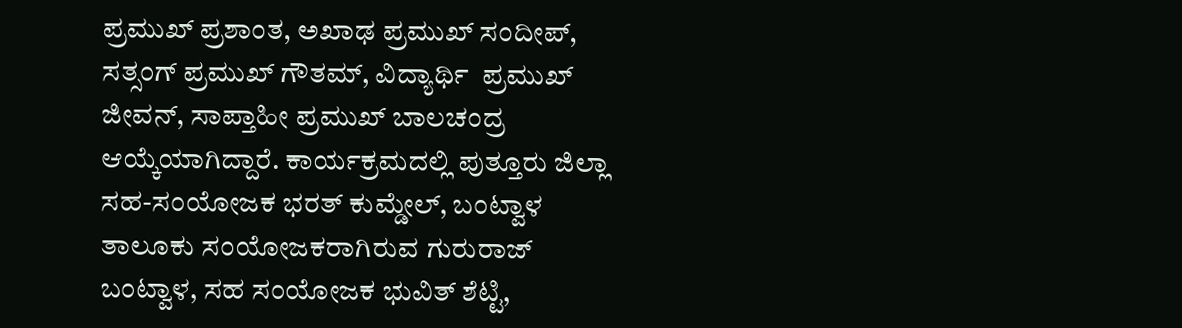ಪ್ರಮುಖ್ ಪ್ರಶಾಂತ, ಅಖಾಢ ಪ್ರಮುಖ್ ಸಂದೀಪ್, ಸತ್ಸಂಗ್ ಪ್ರಮುಖ್ ಗೌತಮ್, ವಿದ್ಯಾರ್ಥಿ  ಪ್ರಮುಖ್ ಜೀವನ್, ಸಾಪ್ತಾಹೀ ಪ್ರಮುಖ್ ಬಾಲಚಂದ್ರ ಆಯ್ಕೆಯಾಗಿದ್ದಾರೆ. ಕಾರ್ಯಕ್ರಮದಲ್ಲಿ ಪುತ್ತೂರು ಜಿಲ್ಲಾ ಸಹ-ಸಂಯೋಜಕ ಭರತ್ ಕುಮ್ಡೇಲ್, ಬಂಟ್ವಾಳ ತಾಲೂಕು ಸಂಯೋಜಕರಾಗಿರುವ ಗುರುರಾಜ್ ಬಂಟ್ವಾಳ, ಸಹ ಸಂಯೋಜಕ ಭುವಿತ್ ಶೆಟ್ಟಿ,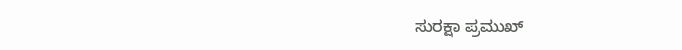ಸುರಕ್ಷಾ ಪ್ರಮುಖ್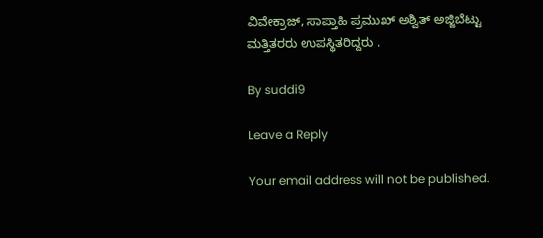ವಿವೇಕ್ರಾಜ್, ಸಾಪ್ತಾಹಿ ಪ್ರಮುಖ್ ಅಶ್ವಿತ್ ಅಜ್ಜಿಬೆಟ್ಟು ಮತ್ತಿತರರು ಉಪಸ್ಥಿತರಿದ್ದರು .

By suddi9

Leave a Reply

Your email address will not be published.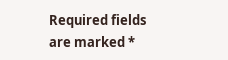Required fields are marked *